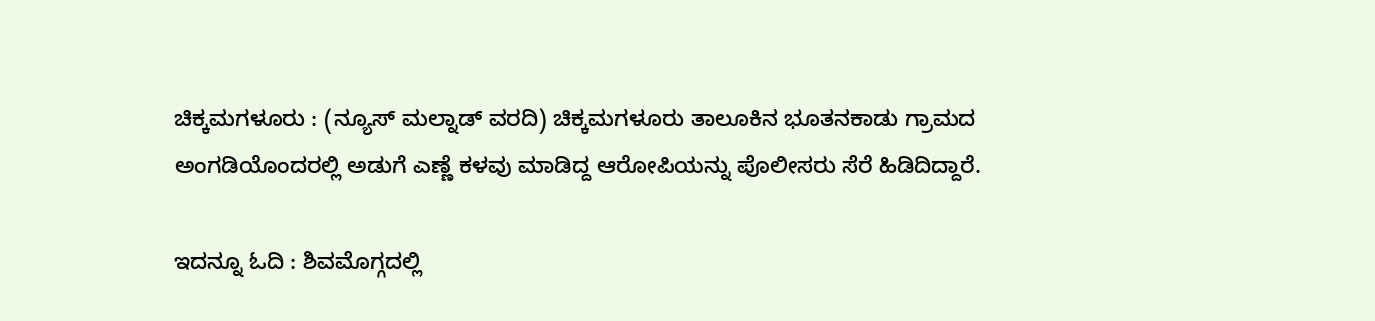ಚಿಕ್ಕಮಗಳೂರು : (ನ್ಯೂಸ್ ಮಲ್ನಾಡ್ ವರದಿ) ಚಿಕ್ಕಮಗಳೂರು ತಾಲೂಕಿನ ಭೂತನಕಾಡು ಗ್ರಾಮದ ಅಂಗಡಿಯೊಂದರಲ್ಲಿ ಅಡುಗೆ ಎಣ್ಣೆ ಕಳವು ಮಾಡಿದ್ದ ಆರೋಪಿಯನ್ನು ಪೊಲೀಸರು ಸೆರೆ ಹಿಡಿದಿದ್ದಾರೆ.

ಇದನ್ನೂ ಓದಿ : ಶಿವಮೊಗ್ಗದಲ್ಲಿ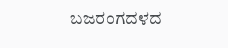ಬಜರಂಗದಳದ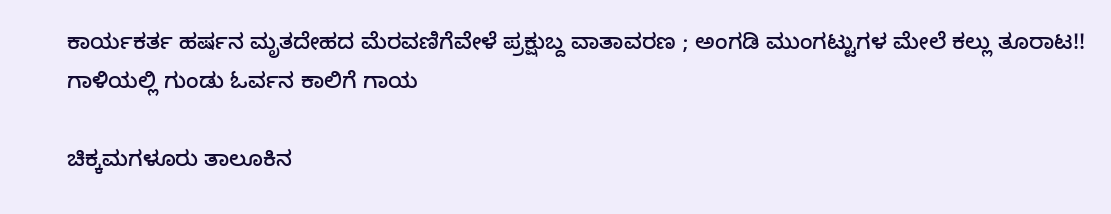ಕಾರ್ಯಕರ್ತ ಹರ್ಷನ ಮೃತದೇಹದ ಮೆರವಣಿಗೆವೇಳೆ ಪ್ರಕ್ಷುಬ್ದ ವಾತಾವರಣ ; ಅಂಗಡಿ ಮುಂಗಟ್ಟುಗಳ ಮೇಲೆ ಕಲ್ಲು ತೂರಾಟ!! ಗಾಳಿಯಲ್ಲಿ ಗುಂಡು ಓರ್ವನ ಕಾಲಿಗೆ ಗಾಯ

ಚಿಕ್ಕಮಗಳೂರು ತಾಲೂಕಿನ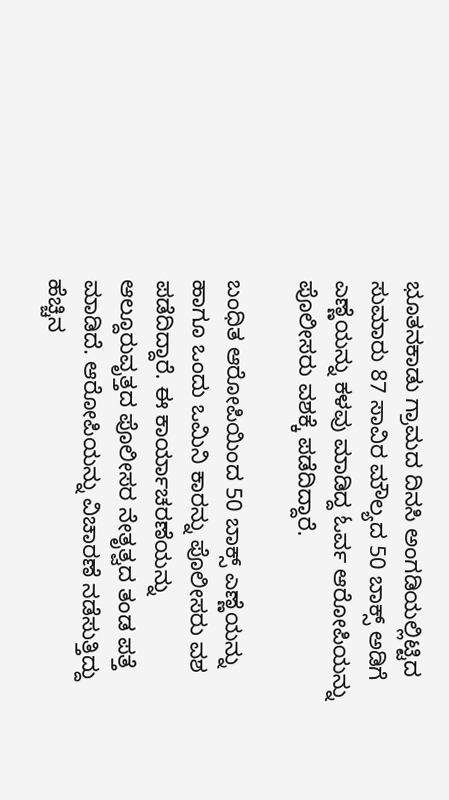ಭೂತನಕಾಡು ಗ್ರಾಮದ ದಿನಸಿ ಅಂಗಡಿಯಲ್ಲಿಟ್ಟಿದ ಸುಮಾರು 87 ಸಾವಿರ ಮೌಲ್ಯದ 50 ಬಾಕ್ಸ್ ಅಡಿಗೆ ಎಣ್ಣೆಯನ್ನು ಕಳವು ಮಾಡಿದ್ದ ಓರ್ವ ಆರೋಪಿಯನ್ನು ಪೊಲೀಸರು ವಶಕ್ಕೆ ಪಡೆದಿದ್ದಾರೆ.

ಬಂಧಿತ ಆರೋಪಿಯಿಂದ 50 ಬಾಕ್ಸ್ ಎಣ್ಣೆಯನ್ನು ಹಾಗೂ ಒಂದು ಒಮಿನಿ ಕಾರನ್ನು ಪೊಲೀಸರು ವಶ ಪಡೆದಿದ್ದಾರೆ. ಈ ಕಾರ್ಯಾಚರಣೆಯನ್ನು ಆಲ್ದೂರುವೃತ್ತದ ಪೊಲೀಸರ ನೇತೃತ್ವದ ತಂಡ ಪತ್ತೆ ಮಾಡಿದೆ. ಆರೋಪಿಯನ್ನು ವಿಚಾರಣೆ ನಡೆಸುತ್ತಿದ್ದು ಹೆಚ್ಚಿನ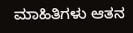ಮಾಹಿತಿಗಳು ಆತನ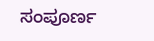ಸಂಪೂರ್ಣ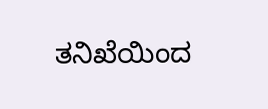ತನಿಖೆಯಿಂದ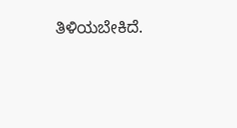ತಿಳಿಯಬೇಕಿದೆ.